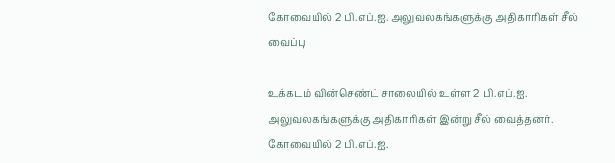கோவையில் 2 பி.எப்.ஐ. அலுவலகங்களுக்கு அதிகாரிகள் சீல் வைப்பு

உக்கடம் வின்செண்ட் சாலையில் உள்ள 2 பி.எப்.ஐ. அலுவலகங்களுக்கு அதிகாரிகள் இன்று சீல் வைத்தனர்.
கோவையில் 2 பி.எப்.ஐ.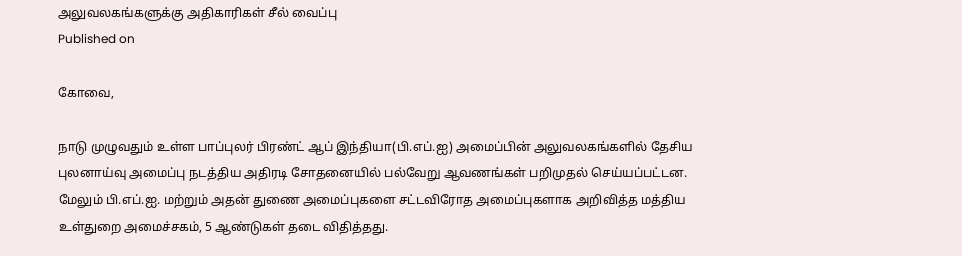அலுவலகங்களுக்கு அதிகாரிகள் சீல் வைப்பு
Published on

கோவை,

நாடு முழுவதும் உள்ள பாப்புலர் பிரண்ட் ஆப் இந்தியா(பி.எப்.ஐ) அமைப்பின் அலுவலகங்களில் தேசிய புலனாய்வு அமைப்பு நடத்திய அதிரடி சோதனையில் பல்வேறு ஆவணங்கள் பறிமுதல் செய்யப்பட்டன. மேலும் பி.எப்.ஐ. மற்றும் அதன் துணை அமைப்புகளை சட்டவிரோத அமைப்புகளாக அறிவித்த மத்திய உள்துறை அமைச்சகம், 5 ஆண்டுகள் தடை விதித்தது.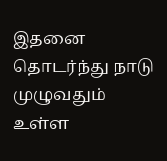இதனை தொடர்ந்து நாடு முழுவதும் உள்ள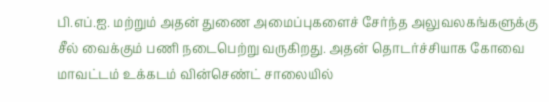பி.எப்.ஐ. மற்றும் அதன் துணை அமைப்புகளைச் சேர்ந்த அலுவலகங்களுக்கு சீல் வைக்கும் பணி நடைபெற்று வருகிறது. அதன் தொடர்ச்சியாக கோவை மாவட்டம் உக்கடம் வின்செண்ட் சாலையில்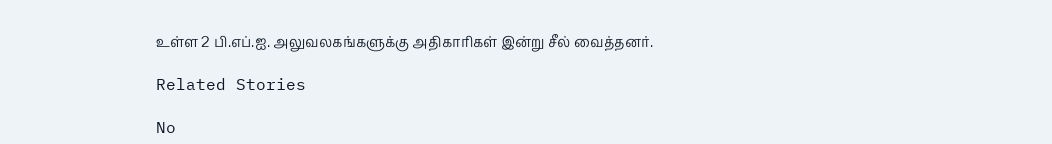உள்ள 2 பி.எப்.ஐ. அலுவலகங்களுக்கு அதிகாரிகள் இன்று சீல் வைத்தனர்.

Related Stories

No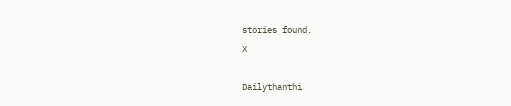stories found.
X

Dailythanthi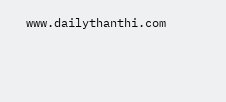www.dailythanthi.com